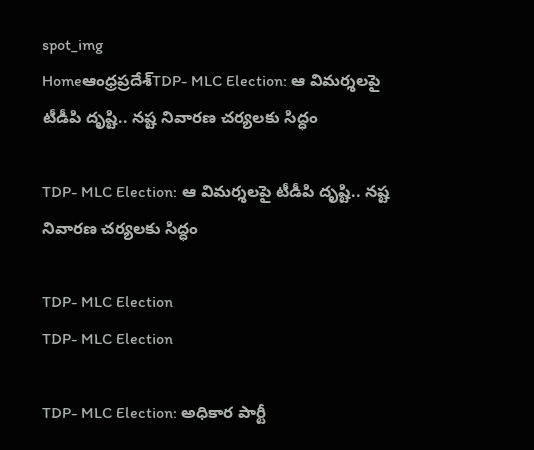spot_img
Homeఆంధ్రప్రదేశ్‌TDP- MLC Election: ఆ విమర్శలపై టీడీపి దృష్టి.. నష్ట నివారణ చర్యలకు సిద్ధం

TDP- MLC Election: ఆ విమర్శలపై టీడీపి దృష్టి.. నష్ట నివారణ చర్యలకు సిద్ధం

TDP- MLC Election
TDP- MLC Election

TDP- MLC Election: అధికార పార్టీ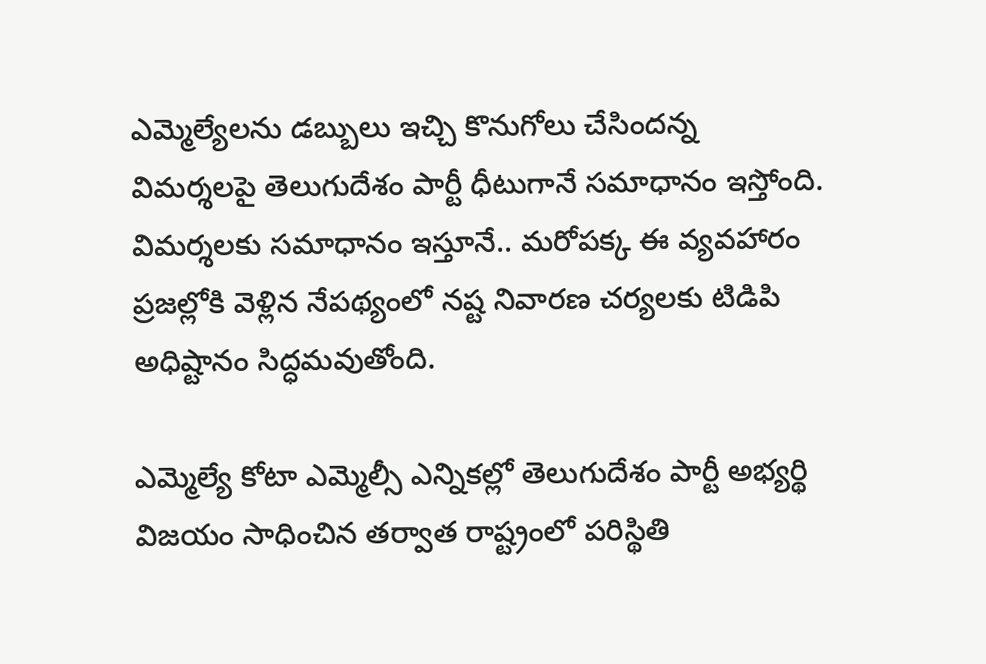ఎమ్మెల్యేలను డబ్బులు ఇచ్చి కొనుగోలు చేసిందన్న విమర్శలపై తెలుగుదేశం పార్టీ ధీటుగానే సమాధానం ఇస్తోంది. విమర్శలకు సమాధానం ఇస్తూనే.. మరోపక్క ఈ వ్యవహారం ప్రజల్లోకి వెళ్లిన నేపథ్యంలో నష్ట నివారణ చర్యలకు టిడిపి అధిష్టానం సిద్ధమవుతోంది.

ఎమ్మెల్యే కోటా ఎమ్మెల్సీ ఎన్నికల్లో తెలుగుదేశం పార్టీ అభ్యర్థి విజయం సాధించిన తర్వాత రాష్ట్రంలో పరిస్థితి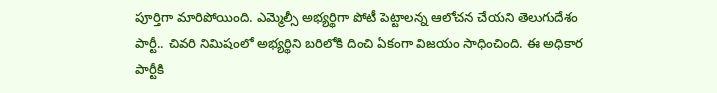పూర్తిగా మారిపోయింది. ఎమ్మెల్సీ అభ్యర్థిగా పోటీ పెట్టాలన్న ఆలోచన చేయని తెలుగుదేశం పార్టీ.. చివరి నిమిషంలో అభ్యర్థిని బరిలోకి దించి ఏకంగా విజయం సాధించింది. ఈ అధికార పార్టీకి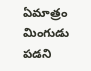ఏమాత్రం మింగుడు పడని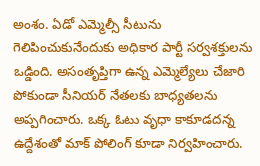అంశం. ఏడో ఎమ్మెల్సీ సీటును గెలిపించుకునేందుకు అధికార పార్టీ సర్వశక్తులను ఒడ్డింది. అసంతృప్తిగా ఉన్న ఎమ్మెల్యేలు చేజారి పోకుండా సీనియర్ నేతలకు బాధ్యతలను అప్పగించారు. ఒక్క ఓటు వృధా కాకూడదన్న ఉద్దేశంతో మాక్ పోలింగ్ కూడా నిర్వహించారు.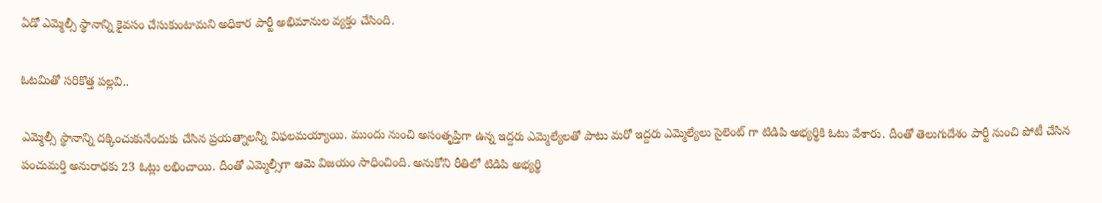ఏడో ఎమ్మెల్సీ స్థానాన్ని కైవసం చేసుకుంటామని అధికార పార్టీ అభిమానుల వ్యక్తం చేసింది.

ఓటమితో సరికొత్త పల్లవి..

ఎమ్మెల్సీ స్థానాన్ని దక్కించుకునేందుకు చేసిన ప్రయత్నాలన్నీ విఫలమయ్యాయి. ముందు నుంచి అసంతృప్తిగా ఉన్న ఇద్దరు ఎమ్మెల్యేలతో పాటు మరో ఇద్దరు ఎమ్మెల్యేలు సైలెంట్ గా టిడిపి అభ్యర్థికి ఓటు వేశారు. దీంతో తెలుగుదేశం పార్టీ నుంచి పోటీ చేసిన పంచుమర్తి అనురాధకు 23 ఓట్లు లభించాయి. దీంతో ఎమ్మెల్సీగా ఆమె విజయం సాధించింది. అనుకోని రీతిలో టిడిపి అభ్యర్థి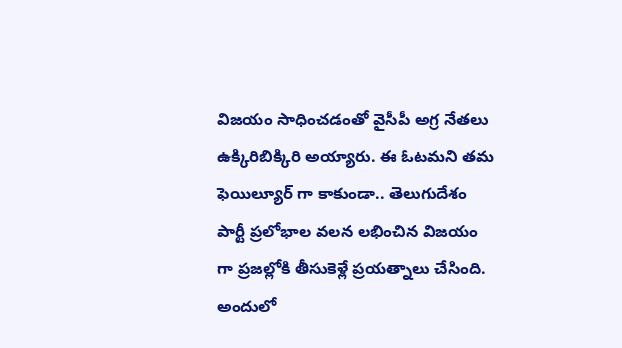విజయం సాధించడంతో వైసీపీ అగ్ర నేతలు ఉక్కిరిబిక్కిరి అయ్యారు. ఈ ఓటమని తమ ఫెయిల్యూర్ గా కాకుండా.. తెలుగుదేశం పార్టీ ప్రలోభాల వలన లభించిన విజయం గా ప్రజల్లోకి తీసుకెళ్లే ప్రయత్నాలు చేసింది. అందులో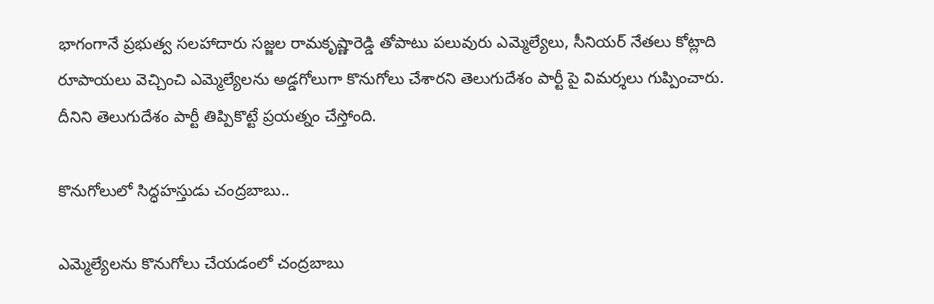భాగంగానే ప్రభుత్వ సలహాదారు సజ్జల రామకృష్ణారెడ్డి తోపాటు పలువురు ఎమ్మెల్యేలు, సీనియర్ నేతలు కోట్లాది రూపాయలు వెచ్చించి ఎమ్మెల్యేలను అడ్డగోలుగా కొనుగోలు చేశారని తెలుగుదేశం పార్టీ పై విమర్శలు గుప్పించారు. దీనిని తెలుగుదేశం పార్టీ తిప్పికొట్టే ప్రయత్నం చేస్తోంది.

కొనుగోలులో సిద్ధహస్తుడు చంద్రబాబు..

ఎమ్మెల్యేలను కొనుగోలు చేయడంలో చంద్రబాబు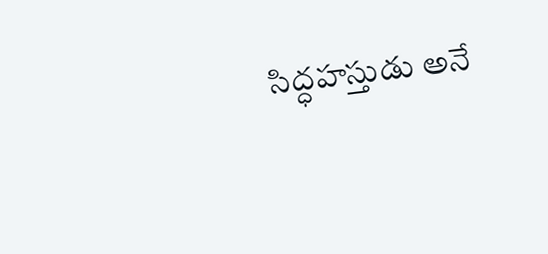సిద్ధహస్తుడు అనే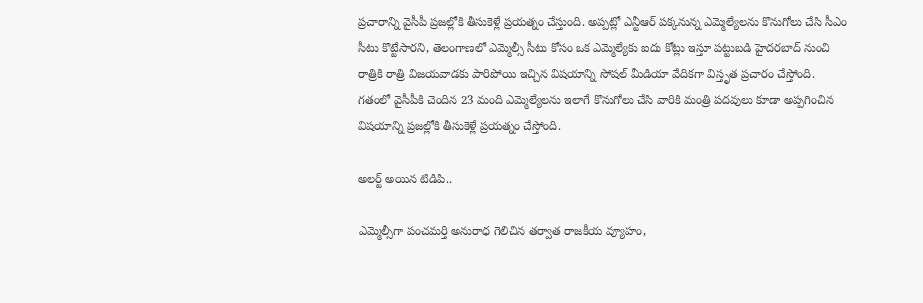ప్రచారాన్ని వైసీపీ ప్రజల్లోకి తీసుకెళ్లే ప్రయత్నం చేస్తుంది. అప్పట్లో ఎన్టీఆర్ పక్కనున్న ఎమ్మెల్యేలను కొనుగోలు చేసి సీఎం సీటు కొట్టేసారని, తెలంగాణలో ఎమ్మెల్సీ సీటు కోసం ఒక ఎమ్మెల్యేకు ఐదు కోట్లు ఇస్తూ పట్టుబడి హైదరబాద్ నుంచి రాత్రికి రాత్రి విజయవాడకు పారిపోయి ఇచ్చిన విషయాన్ని సోషల్ మీడియా వేదికగా విస్తృత ప్రచారం చేస్తోంది. గతంలో వైసీపీకి చెందిన 23 మంది ఎమ్మెల్యేలను ఇలాగే కొనుగోలు చేసి వారికి మంత్రి పదవులు కూడా అప్పగించిన విషయాన్ని ప్రజల్లోకి తీసుకెళ్లే ప్రయత్నం చేస్తోంది.

అలర్ట్ అయిన టిడిపి..

ఎమ్మెల్సీగా పంచమర్తి అనురాధ గెలిచిన తర్వాత రాజకీయ వ్యూహం,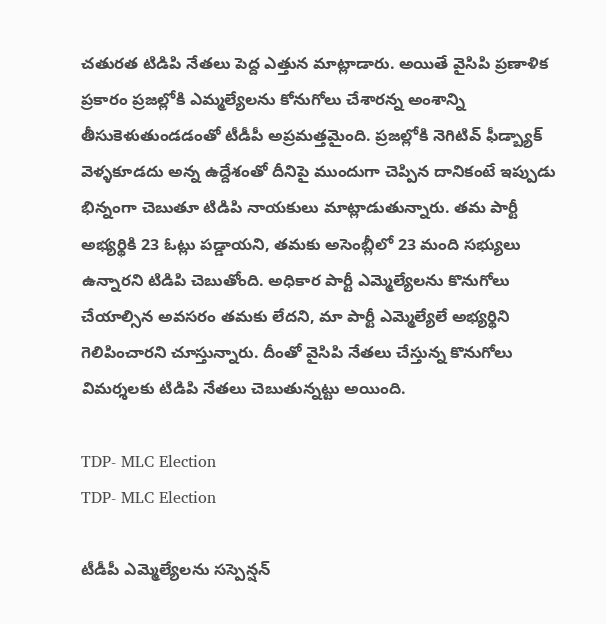చతురత టిడిపి నేతలు పెద్ద ఎత్తున మాట్లాడారు. అయితే వైసిపి ప్రణాళిక ప్రకారం ప్రజల్లోకి ఎమ్మల్యేలను కోనుగోలు చేశారన్న అంశాన్ని తీసుకెళుతుండడంతో టీడీపీ అప్రమత్తమైంది. ప్రజల్లోకి నెగిటివ్ ఫీడ్బ్యాక్ వెళ్ళకూడదు అన్న ఉద్దేశంతో దీనిపై ముందుగా చెప్పిన దానికంటే ఇప్పుడు భిన్నంగా చెబుతూ టిడిపి నాయకులు మాట్లాడుతున్నారు. తమ పార్టీ అభ్యర్థికి 23 ఓట్లు పడ్డాయని, తమకు అసెంబ్లీలో 23 మంది సభ్యులు ఉన్నారని టిడిపి చెబుతోంది. అధికార పార్టీ ఎమ్మెల్యేలను కొనుగోలు చేయాల్సిన అవసరం తమకు లేదని, మా పార్టీ ఎమ్మెల్యేలే అభ్యర్థిని గెలిపించారని చూస్తున్నారు. దీంతో వైసిపి నేతలు చేస్తున్న కొనుగోలు విమర్శలకు టిడిపి నేతలు చెబుతున్నట్టు అయింది.

TDP- MLC Election
TDP- MLC Election

టీడీపీ ఎమ్మెల్యేలను సస్పెన్షన్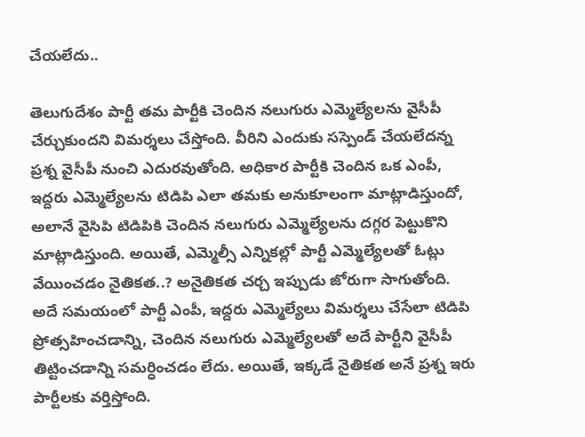చేయలేదు..

తెలుగుదేశం పార్టీ తమ పార్టీకి చెందిన నలుగురు ఎమ్మెల్యేలను వైసీపీ చేర్చుకుందని విమర్శలు చేస్తోంది. వీరిని ఎందుకు సస్పెండ్ చేయలేదన్న ప్రశ్న వైసీపీ నుంచి ఎదురవుతోంది. అధికార పార్టీకి చెందిన ఒక ఎంపీ, ఇద్దరు ఎమ్మెల్యేలను టిడిపి ఎలా తమకు అనుకూలంగా మాట్లాడిస్తుందో, అలానే వైసిపి టిడిపికి చెందిన నలుగురు ఎమ్మెల్యేలను దగ్గర పెట్టుకొని మాట్లాడిస్తుంది. అయితే, ఎమ్మెల్సీ ఎన్నికల్లో పార్టీ ఎమ్మెల్యేలతో ఓట్లు వేయించడం నైతికత..? అనైతికత చర్చ ఇప్పుడు జోరుగా సాగుతోంది. అదే సమయంలో పార్టీ ఎంపీ, ఇద్దరు ఎమ్మెల్యేలు విమర్శలు చేసేలా టిడిపి ప్రోత్సహించడాన్ని, చెందిన నలుగురు ఎమ్మెల్యేలతో అదే పార్టీని వైసీపీ తిట్టించడాన్ని సమర్ధించడం లేదు. అయితే, ఇక్కడే నైతికత అనే ప్రశ్న ఇరు పార్టీలకు వర్తిస్తోంది.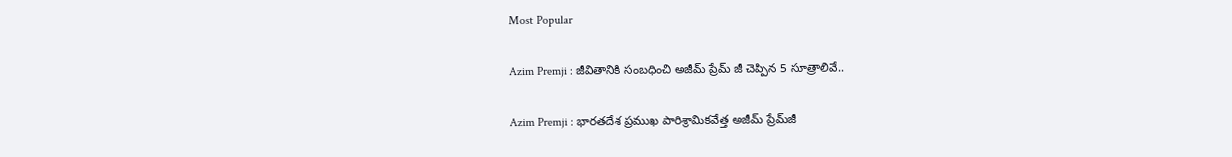Most Popular

Azim Premji : జీవితానికి సంబధించి అజీమ్ ప్రేమ్ జీ చెప్పిన 5 సూత్రాలివే..

Azim Premji : భారతదేశ ప్రముఖ పారిశ్రామికవేత్త అజీమ్ ప్రేమ్‌జీ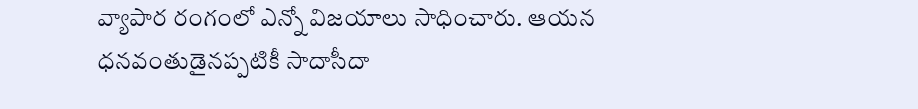వ్యాపార రంగంలో ఎన్నో విజయాలు సాధించారు. ఆయన ధనవంతుడైనప్పటికీ సాదాసీదా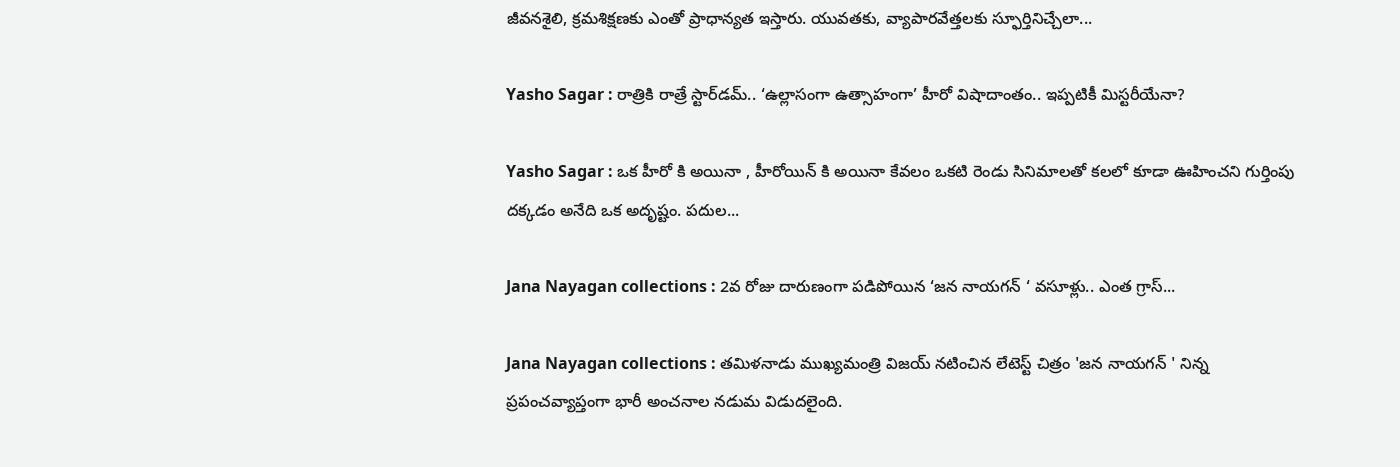జీవనశైలి, క్రమశిక్షణకు ఎంతో ప్రాధాన్యత ఇస్తారు. యువతకు, వ్యాపారవేత్తలకు స్ఫూర్తినిచ్చేలా...

Yasho Sagar : రాత్రికి రాత్రే స్టార్‌డమ్.. ‘ఉల్లాసంగా ఉత్సాహంగా’ హీరో విషాదాంతం.. ఇప్పటికీ మిస్టరీయేనా?

Yasho Sagar : ఒక హీరో కి అయినా , హీరోయిన్ కి అయినా కేవలం ఒకటి రెండు సినిమాలతో కలలో కూడా ఊహించని గుర్తింపు దక్కడం అనేది ఒక అదృష్టం. పదుల...

Jana Nayagan collections : 2వ రోజు దారుణంగా పడిపోయిన ‘జన నాయగన్ ‘ వసూళ్లు.. ఎంత గ్రాస్...

Jana Nayagan collections : తమిళనాడు ముఖ్యమంత్రి విజయ్ నటించిన లేటెస్ట్ చిత్రం 'జన నాయగన్ ' నిన్న ప్రపంచవ్యాప్తంగా భారీ అంచనాల నడుమ విడుదలైంది.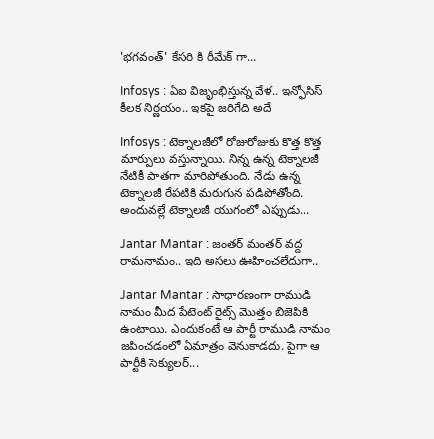'భగవంత్' కేసరి కి రీమేక్ గా...

Infosys : ఏఐ విజృంభిస్తున్న వేళ.. ఇన్ఫోసిస్ కీలక నిర్ణయం.. ఇకపై జరిగేది అదే

Infosys : టెక్నాలజీలో రోజురోజుకు కొత్త కొత్త మార్పులు వస్తున్నాయి. నిన్న ఉన్న టెక్నాలజీ నేటికీ పాతగా మారిపోతుంది. నేడు ఉన్న టెక్నాలజీ రేపటికి మరుగున పడిపోతోంది. అందువల్లే టెక్నాలజీ యుగంలో ఎప్పుడు...

Jantar Mantar : జంతర్ మంతర్ వద్ద రామనామం.. ఇది అసలు ఊహించలేదుగా..

Jantar Mantar : సాధారణంగా రాముడి నామం మీద పేటెంట్ రైట్స్ మొత్తం బిజెపికి ఉంటాయి. ఎందుకంటే ఆ పార్టీ రాముడి నామం జపించడంలో ఏమాత్రం వెనుకాడదు. పైగా ఆ పార్టీకి సెక్యులర్...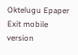Oktelugu Epaper
Exit mobile version